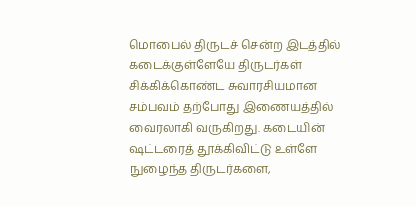மொபைல் திருடச் சென்ற இடத்தில் கடைக்குள்ளேயே திருடர்கள் சிக்கிக்கொண்ட சுவாரசியமான சம்பவம் தற்போது இணையத்தில் வைரலாகி வருகிறது. கடையின் ஷட்டரைத் தூக்கிவிட்டு உள்ளே நுழைந்த திருடர்களை,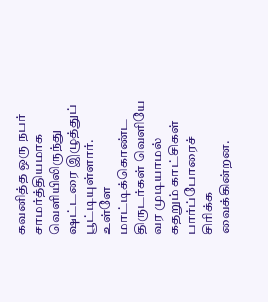கவனித்த ஒரு நபர் சாமர்த்தியமாக வெளியிலிருந்து ஷட்டரை இழுத்துப் பூட்டியுள்ளார். உள்ளே மாட்டிக்கொண்ட திருடர்கள் வெளியே வர முடியாமல் கதறும் காட்சிகள் பார்ப்போரைச் சிரிக்க வைக்கின்றன.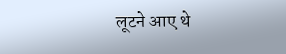लूटने आए थे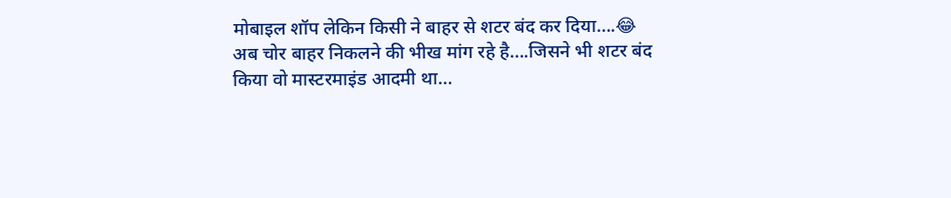मोबाइल शॉप लेकिन किसी ने बाहर से शटर बंद कर दिया….😂
अब चोर बाहर निकलने की भीख मांग रहे है….जिसने भी शटर बंद किया वो मास्टरमाइंड आदमी था…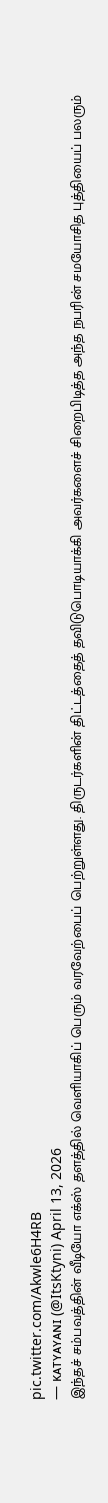pic.twitter.com/Akwle6H4RB
— ᴋᴀᴛʏᴀʏᴀɴɪ (@ItsKtyni) April 13, 2026
இந்தச் சம்பவத்தின் வீடியோ எக்ஸ் தளத்தில் வெளியாகிப் பெரும் வரவேற்பைப் பெற்றுள்ளது. திருடர்களின் திட்டத்தைத் தவிடுபொடியாக்கி அவர்களைச் சிறைபிடித்த அந்த நபரின் சமயோசித புத்தியைப் பலரும்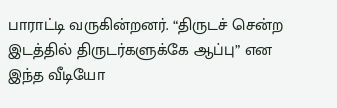பாராட்டி வருகின்றனர். “திருடச் சென்ற இடத்தில் திருடர்களுக்கே ஆப்பு” என இந்த வீடியோ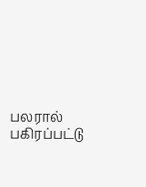பலரால் பகிரப்பட்டு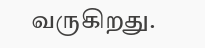வருகிறது.